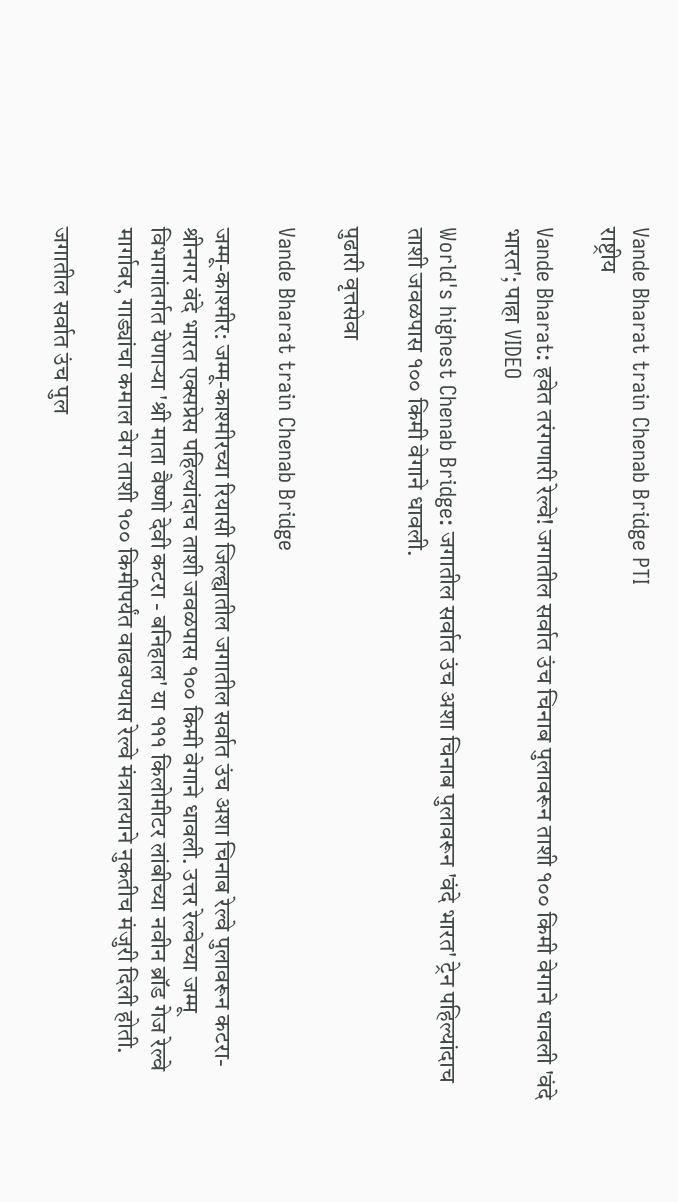Vande Bharat train Chenab Bridge PTI
राष्ट्रीय

Vande Bharat: हवेत तरंगणारी रेल्वे! जगातील सर्वात उंच चिनाब पुलावरून ताशी १०० किमी वेगाने धावली 'वंदे भारत'; पाहा VIDEO

World's highest Chenab Bridge: जगातील सर्वात उंच अशा चिनाब पुलावरून 'वंदे भारत' ट्रेन पहिल्यांदाच ताशी जवळपास १०० किमी वेगाने धावली.

पुढारी वृत्तसेवा

Vande Bharat train Chenab Bridge

जम्मू-काश्मीर: जम्मू-काश्मीरच्या रियासी जिल्ह्यातील जगातील सर्वात उंच अशा चिनाब रेल्वे पुलावरून कटरा-श्रीनगर वंदे भारत एक्सप्रेस पहिल्यांदाच ताशी जवळपास १०० किमी वेगाने धावली. उत्तर रेल्वेच्या जम्मू विभागांतर्गत येणाऱ्या 'श्री माता वैष्णो देवी कटरा - बनिहाल' या १११ किलोमीटर लांबीच्या नवीन ब्रॉड गेज रेल्वे मार्गावर, गाड्यांचा कमाल वेग ताशी १०० किमीपर्यंत वाढवण्यास रेल्वे मंत्रालयाने नुकतीच मंजुरी दिली होती.

जगातील सर्वात उंच पुल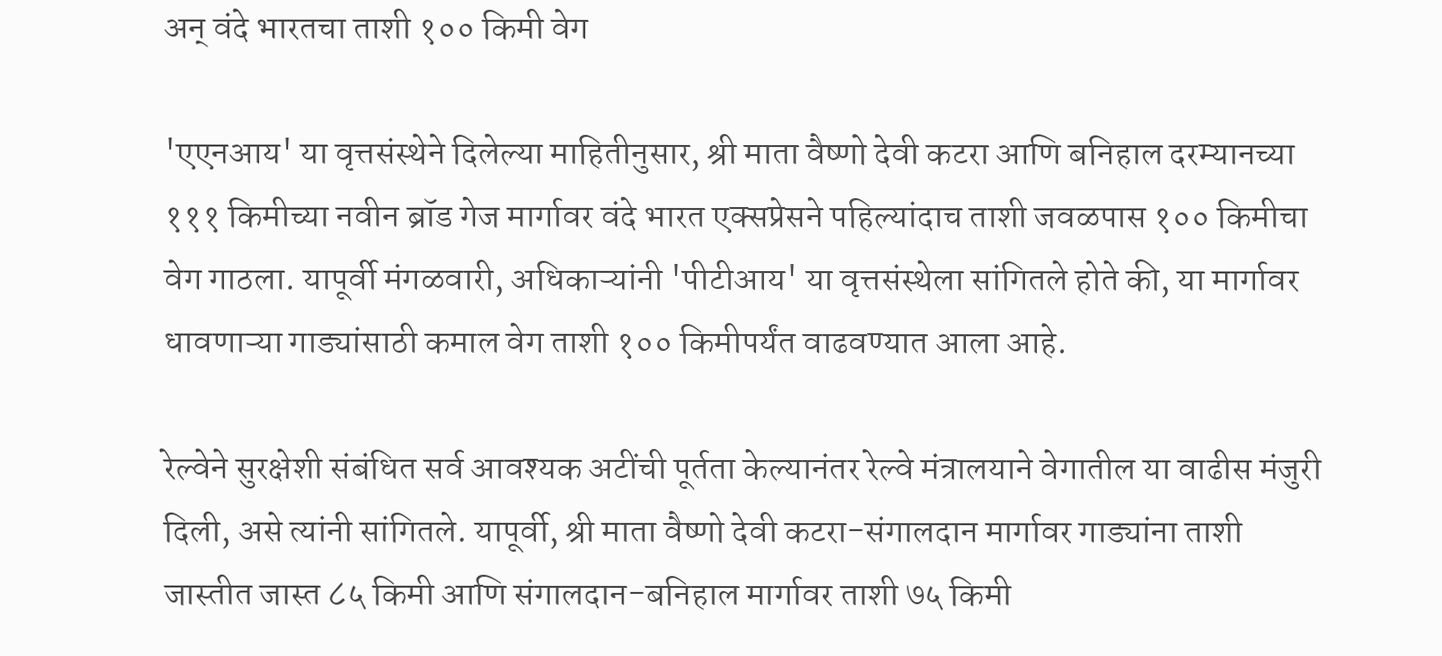अन् वंदे भारतचा ताशी १०० किमी वेग

'एएनआय' या वृत्तसंस्थेने दिलेल्या माहितीनुसार, श्री माता वैष्णो देवी कटरा आणि बनिहाल दरम्यानच्या १११ किमीच्या नवीन ब्रॉड गेज मार्गावर वंदे भारत एक्सप्रेसने पहिल्यांदाच ताशी जवळपास १०० किमीचा वेग गाठला. यापूर्वी मंगळवारी, अधिकाऱ्यांनी 'पीटीआय' या वृत्तसंस्थेला सांगितले होते की, या मार्गावर धावणाऱ्या गाड्यांसाठी कमाल वेग ताशी १०० किमीपर्यंत वाढवण्यात आला आहे.

रेल्वेने सुरक्षेशी संबंधित सर्व आवश्यक अटींची पूर्तता केल्यानंतर रेल्वे मंत्रालयाने वेगातील या वाढीस मंजुरी दिली, असे त्यांनी सांगितले. यापूर्वी, श्री माता वैष्णो देवी कटरा-संगालदान मार्गावर गाड्यांना ताशी जास्तीत जास्त ८५ किमी आणि संगालदान-बनिहाल मार्गावर ताशी ७५ किमी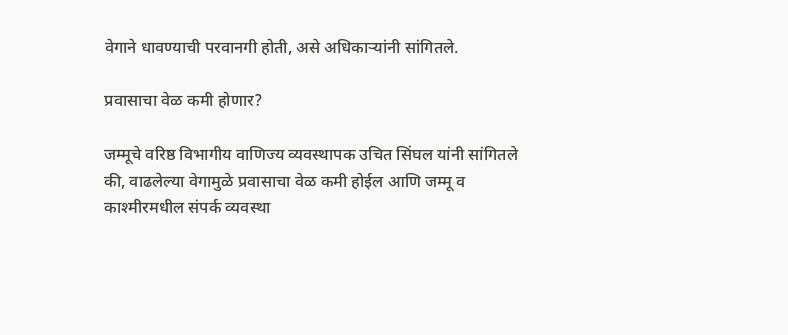वेगाने धावण्याची परवानगी होती, असे अधिकाऱ्यांनी सांगितले.

प्रवासाचा वेळ कमी होणार?

जम्मूचे वरिष्ठ विभागीय वाणिज्य व्यवस्थापक उचित सिंघल यांनी सांगितले की, वाढलेल्या वेगामुळे प्रवासाचा वेळ कमी होईल आणि जम्मू व काश्मीरमधील संपर्क व्यवस्था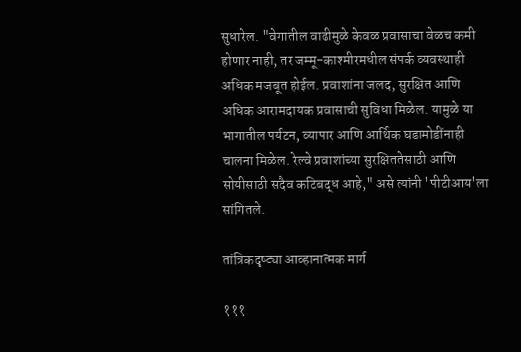सुधारेल. "वेगातील वाढीमुळे केवळ प्रवासाचा वेळच कमी होणार नाही, तर जम्मू-काश्मीरमधील संपर्क व्यवस्थाही अधिक मजबूत होईल. प्रवाशांना जलद, सुरक्षित आणि अधिक आरामदायक प्रवासाची सुविधा मिळेल. यामुळे या भागातील पर्यटन, व्यापार आणि आर्थिक घडामोडींनाही चालना मिळेल. रेल्वे प्रवाशांच्या सुरक्षिततेसाठी आणि सोयीसाठी सदैव कटिबद्ध आहे," असे त्यांनी 'पीटीआय'ला सांगितले.

तांत्रिकदृष्ट्या आव्हानात्मक मार्ग

१११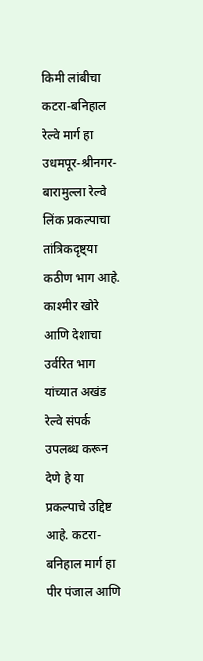किमी लांबीचा कटरा-बनिहाल रेल्वे मार्ग हा उधमपूर-श्रीनगर-बारामुल्ला रेल्वे लिंक प्रकल्पाचा तांत्रिकदृष्ट्या कठीण भाग आहे. काश्मीर खोरे आणि देशाचा उर्वरित भाग यांच्यात अखंड रेल्वे संपर्क उपलब्ध करून देणे हे या प्रकल्पाचे उद्दिष्ट आहे. कटरा-बनिहाल मार्ग हा पीर पंजाल आणि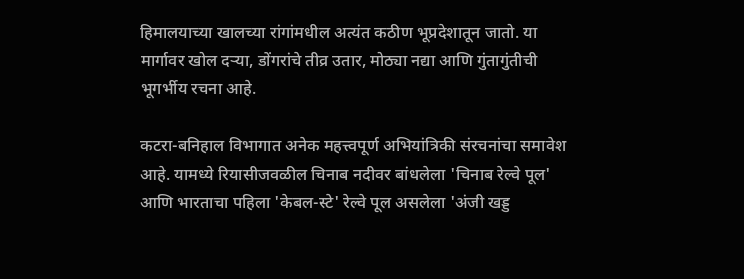हिमालयाच्या खालच्या रांगांमधील अत्यंत कठीण भूप्रदेशातून जातो. या मार्गावर खोल दऱ्या, डोंगरांचे तीव्र उतार, मोठ्या नद्या आणि गुंतागुंतीची भूगर्भीय रचना आहे.

कटरा-बनिहाल विभागात अनेक महत्त्वपूर्ण अभियांत्रिकी संरचनांचा समावेश आहे. यामध्ये रियासीजवळील चिनाब नदीवर बांधलेला 'चिनाब रेल्वे पूल' आणि भारताचा पहिला 'केबल-स्टे' रेल्वे पूल असलेला 'अंजी खड्ड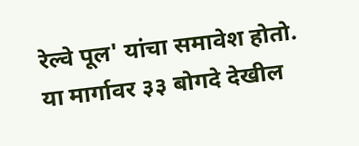रेल्वे पूल' यांचा समावेश होतो. या मार्गावर ३३ बोगदे देखील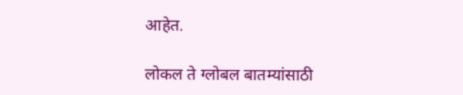आहेत.

लोकल ते ग्लोबल बातम्यांसाठी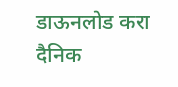डाऊनलोड करा दैनिक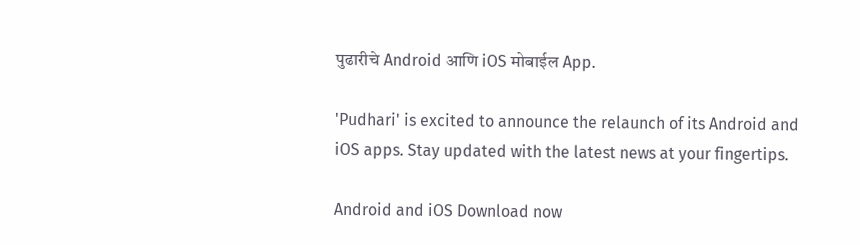पुढारीचे Android आणि iOS मोबाईल App.

'Pudhari' is excited to announce the relaunch of its Android and iOS apps. Stay updated with the latest news at your fingertips.

Android and iOS Download now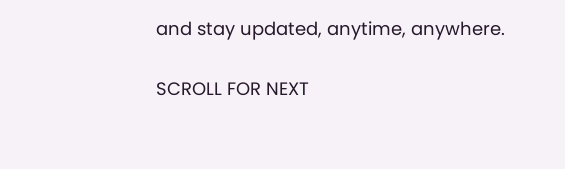and stay updated, anytime, anywhere.

SCROLL FOR NEXT